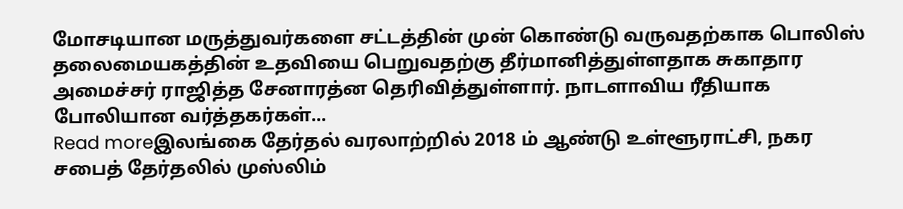மோசடியான மருத்துவர்களை சட்டத்தின் முன் கொண்டு வருவதற்காக பொலிஸ் தலைமையகத்தின் உதவியை பெறுவதற்கு தீர்மானித்துள்ளதாக சுகாதார அமைச்சர் ராஜித்த சேனாரத்ன தெரிவித்துள்ளார். நாடளாவிய ரீதியாக போலியான வர்த்தகர்கள்...
Read moreஇலங்கை தேர்தல் வரலாற்றில் 2018 ம் ஆண்டு உள்ளூராட்சி, நகர சபைத் தேர்தலில் முஸ்லிம்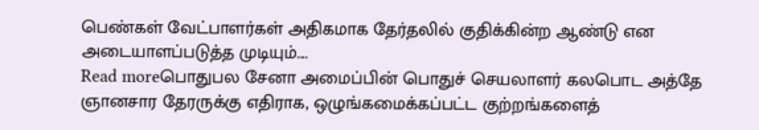பெண்கள் வேட்பாளர்கள் அதிகமாக தேர்தலில் குதிக்கின்ற ஆண்டு என அடையாளப்படுத்த முடியும்....
Read moreபொதுபல சேனா அமைப்பின் பொதுச் செயலாளர் கலபொட அத்தே ஞானசார தேரருக்கு எதிராக, ஒழுங்கமைக்கப்பட்ட குற்றங்களைத்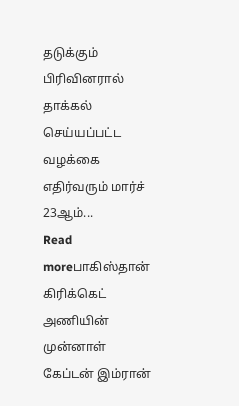தடுக்கும் பிரிவினரால் தாக்கல் செய்யப்பட்ட வழக்கை எதிர்வரும் மார்ச் 23ஆம்...
Read moreபாகிஸ்தான் கிரிக்கெட் அணியின் முன்னாள் கேப்டன் இம்ரான்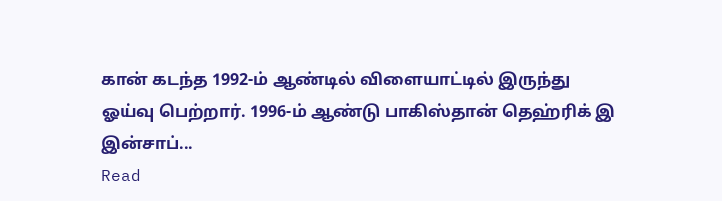கான் கடந்த 1992-ம் ஆண்டில் விளையாட்டில் இருந்து ஓய்வு பெற்றார். 1996-ம் ஆண்டு பாகிஸ்தான் தெஹ்ரிக் இ இன்சாப்...
Read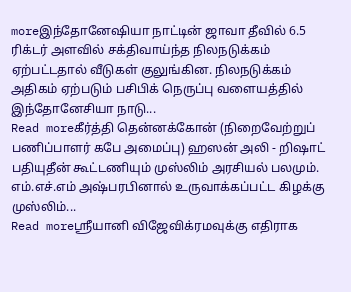moreஇந்தோனேஷியா நாட்டின் ஜாவா தீவில் 6.5 ரிக்டர் அளவில் சக்திவாய்ந்த நிலநடுக்கம் ஏற்பட்டதால் வீடுகள் குலுங்கின. நிலநடுக்கம் அதிகம் ஏற்படும் பசிபிக் நெருப்பு வளையத்தில் இந்தோனேசியா நாடு...
Read moreகீர்த்தி தென்னக்கோன் (நிறைவேற்றுப் பணிப்பாளர் கபே அமைப்பு) ஹஸன் அலி - றிஷாட் பதியுதீன் கூட்டணியும் முஸ்லிம் அரசியல் பலமும். எம்.எச்.எம் அஷ்பரபினால் உருவாக்கப்பட்ட கிழக்கு முஸ்லிம்...
Read moreஸ்ரீயானி விஜேவிக்ரமவுக்கு எதிராக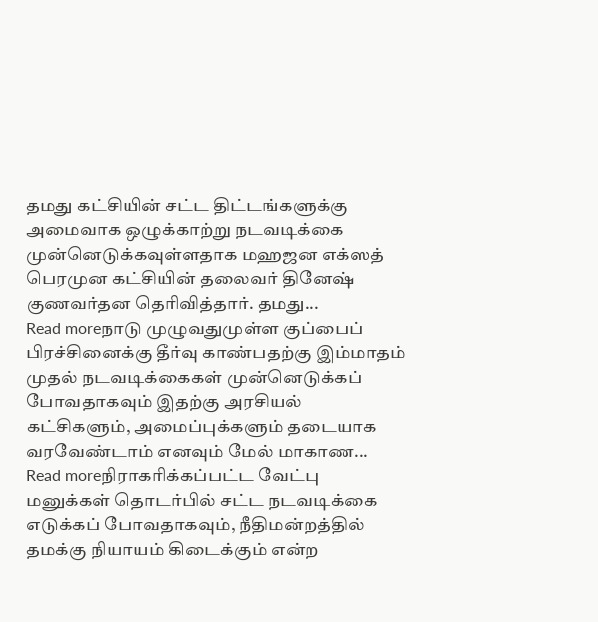தமது கட்சியின் சட்ட திட்டங்களுக்கு அமைவாக ஒழுக்காற்று நடவடிக்கை முன்னெடுக்கவுள்ளதாக மஹஜன எக்ஸத் பெரமுன கட்சியின் தலைவர் தினேஷ் குணவர்தன தெரிவித்தார். தமது...
Read moreநாடு முழுவதுமுள்ள குப்பைப் பிரச்சினைக்கு தீர்வு காண்பதற்கு இம்மாதம் முதல் நடவடிக்கைகள் முன்னெடுக்கப் போவதாகவும் இதற்கு அரசியல் கட்சிகளும், அமைப்புக்களும் தடையாக வரவேண்டாம் எனவும் மேல் மாகாண...
Read moreநிராகரிக்கப்பட்ட வேட்பு மனுக்கள் தொடர்பில் சட்ட நடவடிக்கை எடுக்கப் போவதாகவும், நீதிமன்றத்தில் தமக்கு நியாயம் கிடைக்கும் என்ற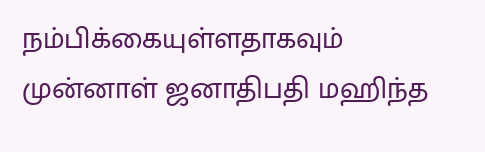நம்பிக்கையுள்ளதாகவும் முன்னாள் ஜனாதிபதி மஹிந்த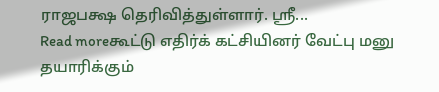ராஜபக்ஷ தெரிவித்துள்ளார். ஸ்ரீ...
Read moreகூட்டு எதிர்க் கட்சியினர் வேட்பு மனு தயாரிக்கும்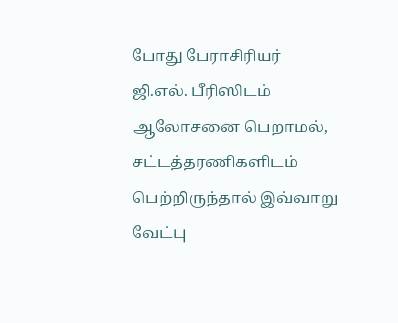போது பேராசிரியர் ஜி.எல். பீரிஸிடம் ஆலோசனை பெறாமல், சட்டத்தரணிகளிடம் பெற்றிருந்தால் இவ்வாறு வேட்பு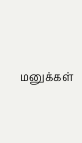மனுக்கள்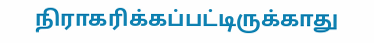நிராகரிக்கப்பட்டிருக்காது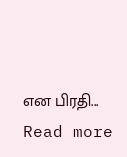என பிரதி...
Read more